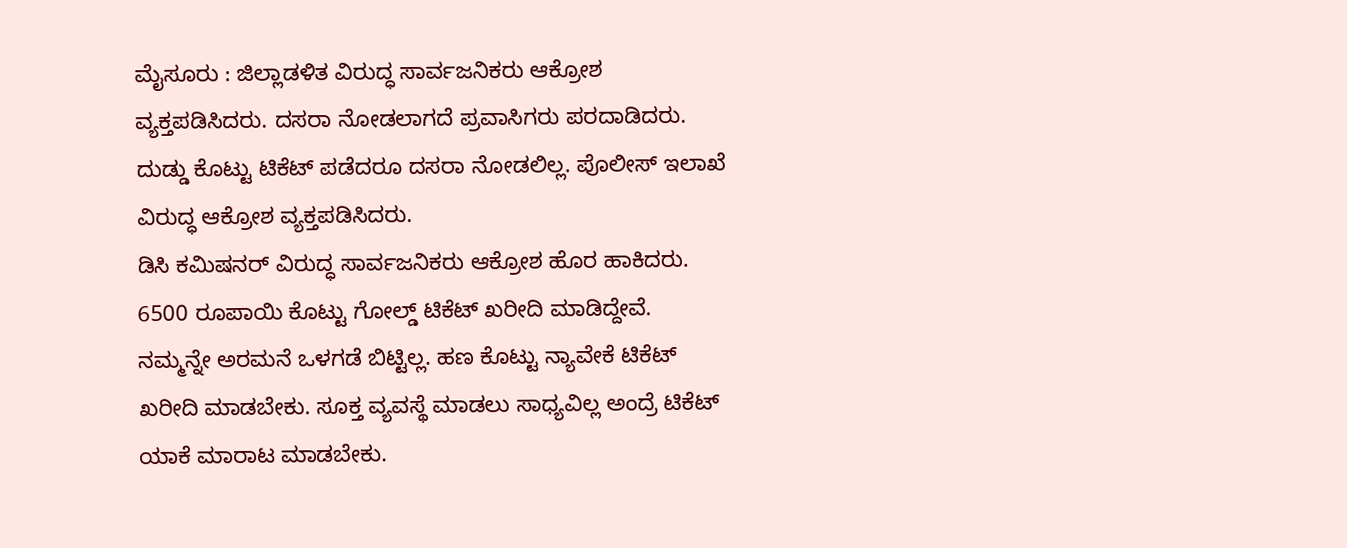ಮೈಸೂರು : ಜಿಲ್ಲಾಡಳಿತ ವಿರುದ್ಧ ಸಾರ್ವಜನಿಕರು ಆಕ್ರೋಶ ವ್ಯಕ್ತಪಡಿಸಿದರು. ದಸರಾ ನೋಡಲಾಗದೆ ಪ್ರವಾಸಿಗರು ಪರದಾಡಿದರು. ದುಡ್ಡು ಕೊಟ್ಟು ಟಿಕೆಟ್ ಪಡೆದರೂ ದಸರಾ ನೋಡಲಿಲ್ಲ. ಪೊಲೀಸ್ ಇಲಾಖೆ ವಿರುದ್ಧ ಆಕ್ರೋಶ ವ್ಯಕ್ತಪಡಿಸಿದರು.
ಡಿಸಿ ಕಮಿಷನರ್ ವಿರುದ್ಧ ಸಾರ್ವಜನಿಕರು ಆಕ್ರೋಶ ಹೊರ ಹಾಕಿದರು. 6500 ರೂಪಾಯಿ ಕೊಟ್ಟು ಗೋಲ್ಡ್ ಟಿಕೆಟ್ ಖರೀದಿ ಮಾಡಿದ್ದೇವೆ. ನಮ್ಮನ್ನೇ ಅರಮನೆ ಒಳಗಡೆ ಬಿಟ್ಟಿಲ್ಲ. ಹಣ ಕೊಟ್ಟು ನ್ಯಾವೇಕೆ ಟಿಕೆಟ್ ಖರೀದಿ ಮಾಡಬೇಕು. ಸೂಕ್ತ ವ್ಯವಸ್ಥೆ ಮಾಡಲು ಸಾಧ್ಯವಿಲ್ಲ ಅಂದ್ರೆ ಟಿಕೆಟ್ ಯಾಕೆ ಮಾರಾಟ ಮಾಡಬೇಕು.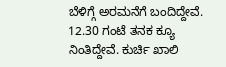ಬೆಳಿಗ್ಗೆ ಅರಮನೆಗೆ ಬಂದಿದ್ದೇವೆ. 12.30 ಗಂಟೆ ತನಕ ಕ್ಯೂ ನಿಂತಿದ್ದೇವೆ. ಕುರ್ಚಿ ಖಾಲಿ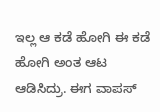ಇಲ್ಲ ಆ ಕಡೆ ಹೋಗಿ ಈ ಕಡೆ ಹೋಗಿ ಅಂತ ಆಟ ಆಡಿಸಿದ್ರು. ಈಗ ವಾಪಸ್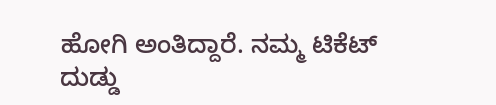ಹೋಗಿ ಅಂತಿದ್ದಾರೆ. ನಮ್ಮ ಟಿಕೆಟ್ ದುಡ್ಡು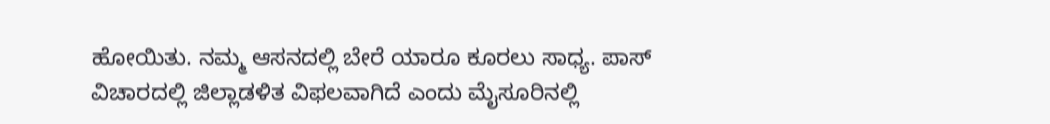ಹೋಯಿತು. ನಮ್ಮ ಆಸನದಲ್ಲಿ ಬೇರೆ ಯಾರೂ ಕೂರಲು ಸಾಧ್ಯ. ಪಾಸ್ ವಿಚಾರದಲ್ಲಿ ಜಿಲ್ಲಾಡಳಿತ ವಿಫಲವಾಗಿದೆ ಎಂದು ಮೈಸೂರಿನಲ್ಲಿ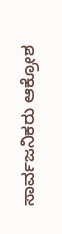ಸಾರ್ವಜನಿಕರು ಆಕ್ರೋಶ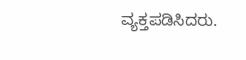ವ್ಯಕ್ತಪಡಿಸಿದರು.